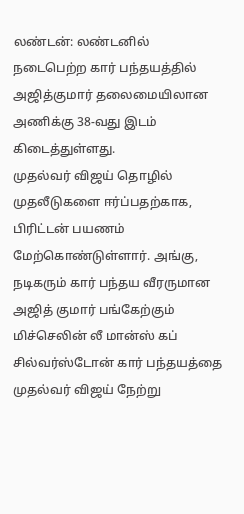லண்டன்: லண்டனில் நடைபெற்ற கார் பந்தயத்தில் அஜித்குமார் தலைமையிலான அணிக்கு 38-வது இடம் கிடைத்துள்ளது.
முதல்வர் விஜய் தொழில் முதலீடுகளை ஈர்ப்பதற்காக, பிரிட்டன் பயணம் மேற்கொண்டுள்ளார். அங்கு, நடிகரும் கார் பந்தய வீரருமான அஜித் குமார் பங்கேற்கும் மிச்செலின் லீ மான்ஸ் கப் சில்வர்ஸ்டோன் கார் பந்தயத்தை முதல்வர் விஜய் நேற்று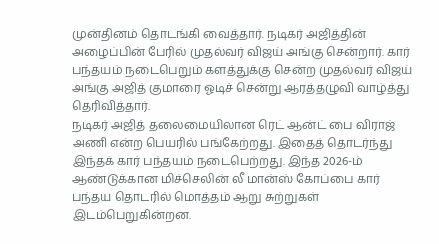முன்தினம் தொடங்கி வைத்தார். நடிகர் அஜித்தின் அழைப்பின் பேரில் முதல்வர் விஜய் அங்கு சென்றார். கார் பந்தயம் நடைபெறும் களத்துக்கு சென்ற முதல்வர் விஜய் அங்கு அஜித் குமாரை ஓடிச் சென்று ஆரத்தழுவி வாழ்த்து தெரிவித்தார்.
நடிகர் அஜித் தலைமையிலான ரெட் ஆன்ட் பை விராஜ் அணி என்ற பெயரில் பங்கேற்றது. இதைத் தொடர்ந்து இந்தக் கார் பந்தயம் நடைபெற்றது. இந்த 2026-ம் ஆண்டுக்கான மிச்செலின் லீ மான்ஸ் கோப்பை கார் பந்தய தொடரில் மொத்தம் ஆறு சுற்றுகள் இடம்பெறுகின்றன.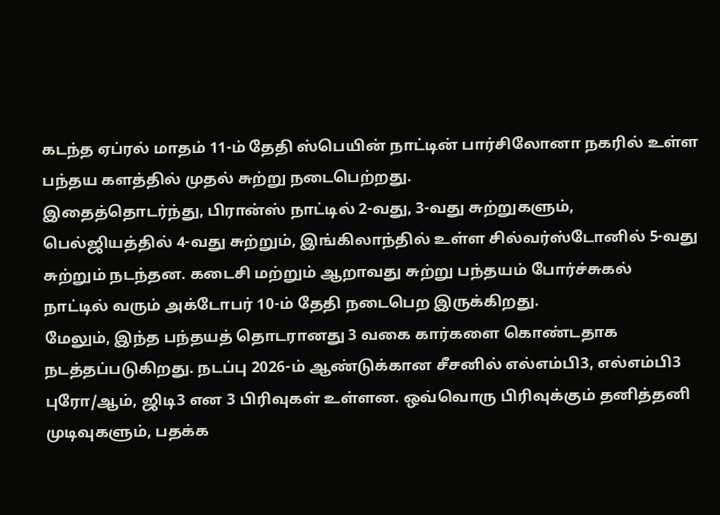கடந்த ஏப்ரல் மாதம் 11-ம் தேதி ஸ்பெயின் நாட்டின் பார்சிலோனா நகரில் உள்ள பந்தய களத்தில் முதல் சுற்று நடைபெற்றது.
இதைத்தொடர்ந்து, பிரான்ஸ் நாட்டில் 2-வது, 3-வது சுற்றுகளும், பெல்ஜியத்தில் 4-வது சுற்றும், இங்கிலாந்தில் உள்ள சில்வர்ஸ்டோனில் 5-வது சுற்றும் நடந்தன. கடைசி மற்றும் ஆறாவது சுற்று பந்தயம் போர்ச்சுகல் நாட்டில் வரும் அக்டோபர் 10-ம் தேதி நடைபெற இருக்கிறது.
மேலும், இந்த பந்தயத் தொடரானது 3 வகை கார்களை கொண்டதாக நடத்தப்படுகிறது. நடப்பு 2026-ம் ஆண்டுக்கான சீசனில் எல்எம்பி3, எல்எம்பி3 புரோ/ஆம், ஜிடி3 என 3 பிரிவுகள் உள்ளன. ஒவ்வொரு பிரிவுக்கும் தனித்தனி முடிவுகளும், பதக்க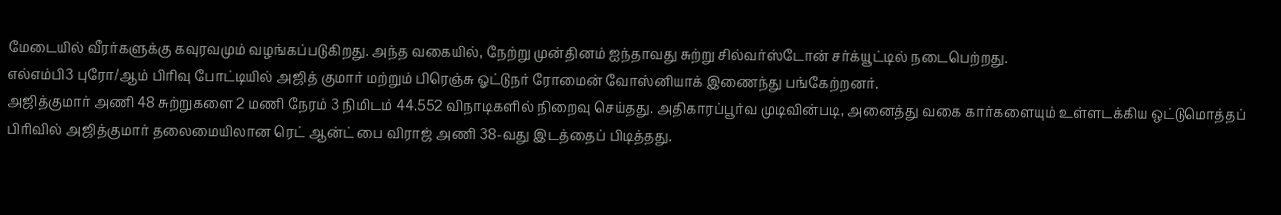மேடையில் வீரர்களுக்கு கவுரவமும் வழங்கப்படுகிறது. அந்த வகையில், நேற்று முன்தினம் ஐந்தாவது சுற்று சில்வர்ஸ்டோன் சர்க்யூட்டில் நடைபெற்றது.
எல்எம்பி3 புரோ/ஆம் பிரிவு போட்டியில் அஜித் குமார் மற்றும் பிரெஞ்சு ஓட்டுநர் ரோமைன் வோஸ்னியாக் இணைந்து பங்கேற்றனர்.
அஜித்குமார் அணி 48 சுற்றுகளை 2 மணி நேரம் 3 நிமிடம் 44.552 விநாடிகளில் நிறைவு செய்தது. அதிகாரப்பூர்வ முடிவின்படி, அனைத்து வகை கார்களையும் உள்ளடக்கிய ஒட்டுமொத்தப் பிரிவில் அஜித்குமார் தலைமையிலான ரெட் ஆன்ட் பை விராஜ் அணி 38-வது இடத்தைப் பிடித்தது.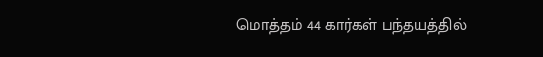மொத்தம் 44 கார்கள் பந்தயத்தில்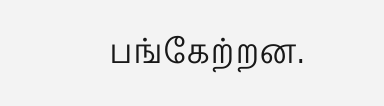பங்கேற்றன.